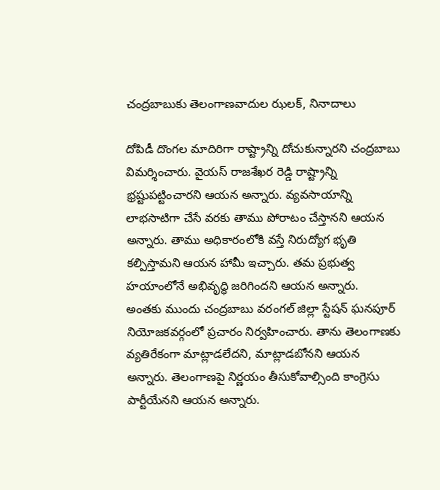చంద్రబాబుకు తెలంగాణవాదుల ఝలక్, నినాదాలు

దోపిడీ దొంగల మాదిరిగా రాష్ట్రాన్ని దోచుకున్నారని చంద్రబాబు విమర్శించారు. వైయస్ రాజశేఖర రెడ్డి రాష్ట్రాన్ని భ్రష్టుపట్టించారని ఆయన అన్నారు. వ్యవసాయాన్ని లాభసాటిగా చేసే వరకు తాము పోరాటం చేస్తానని ఆయన అన్నారు. తాము అధికారంలోకి వస్తే నిరుద్యోగ భృతి కల్పిస్తామని ఆయన హామీ ఇచ్చారు. తమ ప్రభుత్వ హయాంలోనే అభివృద్ధి జరిగిందని ఆయన అన్నారు.
అంతకు ముందు చంద్రబాబు వరంగల్ జిల్లా స్టేషన్ ఘనపూర్ నియోజకవర్గంలో ప్రచారం నిర్వహించారు. తాను తెలంగాణకు వ్యతిరేకంగా మాట్లాడలేదని, మాట్లాడబోనని ఆయన అన్నారు. తెలంగాణపై నిర్ణయం తీసుకోవాల్సింది కాంగ్రెసు పార్టీయేనని ఆయన అన్నారు.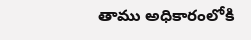తాము అధికారంలోకి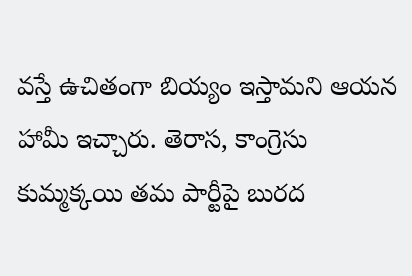వస్తే ఉచితంగా బియ్యం ఇస్తామని ఆయన హామీ ఇచ్చారు. తెరాస, కాంగ్రెసు కుమ్మక్కయి తమ పార్టీపై బురద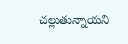చల్లుతున్నాయని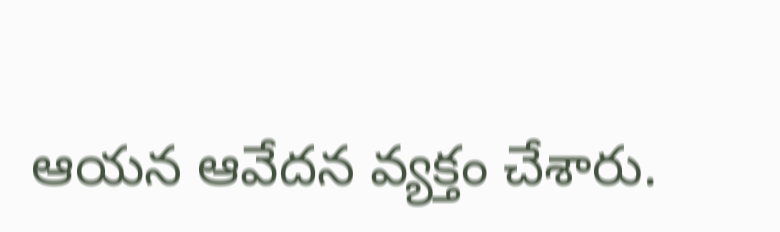ఆయన ఆవేదన వ్యక్తం చేశారు.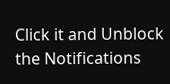Click it and Unblock the Notifications